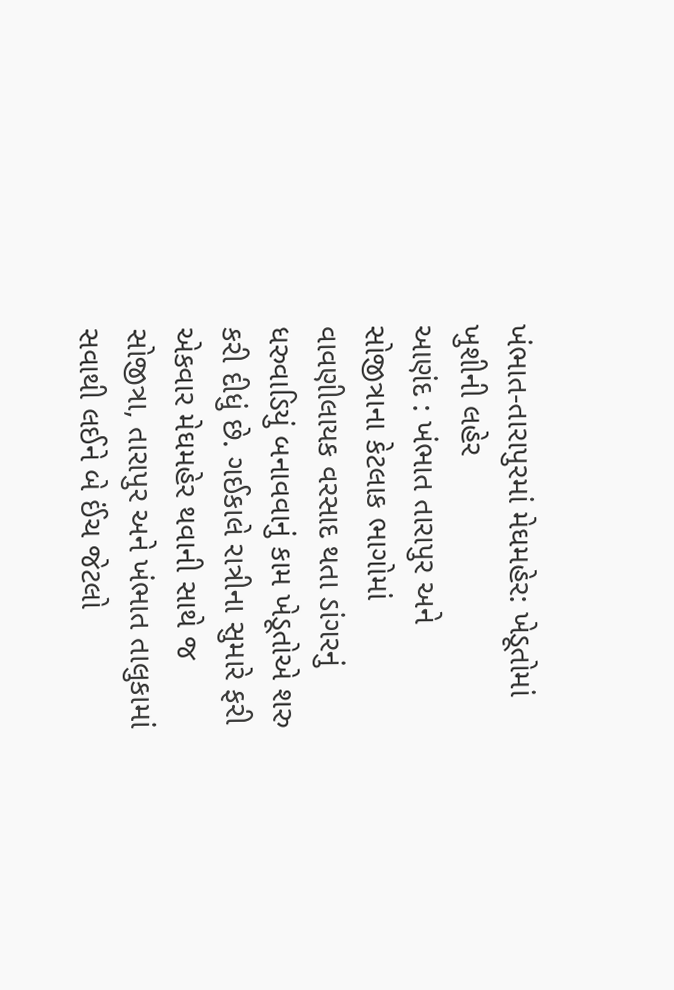ખંભાત-તારાપુરમાં મેઘમહેર: ખેડૂતોમાં ખુશીની લહેર
આણંદ : ખંભાત તારાપુર અને સોજીત્રાના કેટલાક ભાગોમાં વાવણીલાયક વરસાદ થતા ડાંગરનું ધરુવાડિયું બનાવવાનું કામ ખેડૂતોએ શરુ કરી દીધું છે. ગઈકાલે રાત્રીના સુમારે ફરી એકવાર મેઘમહેર થવાની સાથે જ સોજીત્રા, તારાપુર અને ખંભાત તાલુકામાં સવાથી લઈને બે ઈંચ જેટલો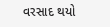વરસાદ થયો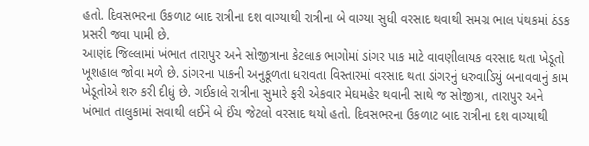હતો. દિવસભરના ઉકળાટ બાદ રાત્રીના દશ વાગ્યાથી રાત્રીના બે વાગ્યા સુધી વરસાદ થવાથી સમગ્ર ભાલ પંથકમાં ઠંડક પ્રસરી જવા પામી છે.
આણંદ જિલ્લામાં ખંભાત તારાપુર અને સોજીત્રાના કેટલાક ભાગોમાં ડાંગર પાક માટે વાવણીલાયક વરસાદ થતા ખેડૂતો ખૂશહાલ જોવા મળે છે. ડાંગરના પાકની અનુકૂળતા ધરાવતા વિસ્તારમાં વરસાદ થતા ડાંગરનું ધરુવાડિયું બનાવવાનું કામ ખેડૂતોએ શરુ કરી દીધું છે. ગઈકાલે રાત્રીના સુમારે ફરી એકવાર મેઘમહેર થવાની સાથે જ સોજીત્રા, તારાપુર અને ખંભાત તાલુકામાં સવાથી લઈને બે ઈંચ જેટલો વરસાદ થયો હતો. દિવસભરના ઉકળાટ બાદ રાત્રીના દશ વાગ્યાથી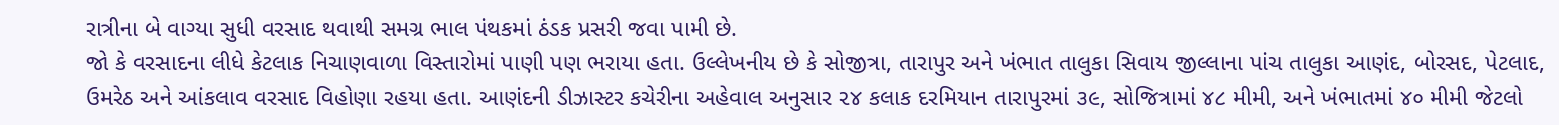રાત્રીના બે વાગ્યા સુધી વરસાદ થવાથી સમગ્ર ભાલ પંથકમાં ઠંડક પ્રસરી જવા પામી છે.
જો કે વરસાદના લીધે કેટલાક નિચાણવાળા વિસ્તારોમાં પાણી પણ ભરાયા હતા. ઉલ્લેખનીય છે કે સોજીત્રા, તારાપુર અને ખંભાત તાલુકા સિવાય જીલ્લાના પાંચ તાલુકા આણંદ, બોરસદ, પેટલાદ, ઉમરેઠ અને આંકલાવ વરસાદ વિહોણા રહયા હતા. આણંદની ડીઝાસ્ટર કચેરીના અહેવાલ અનુસાર ૨૪ કલાક દરમિયાન તારાપુરમાં ૩૯, સોજિત્રામાં ૪૮ મીમી, અને ખંભાતમાં ૪૦ મીમી જેટલો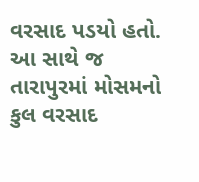વરસાદ પડયો હતો.
આ સાથે જ તારાપુરમાં મોસમનો કુલ વરસાદ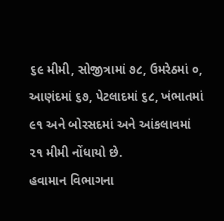૬૯ મીમી, સોજીત્રામાં ૭૮, ઉમરેઠમાં ૦, આણંદમાં ૬૭, પેટલાદમાં ૬૮, ખંભાતમાં ૯૧ અને બોરસદમાં અને આંકલાવમાં ૨૧ મીમી નોંધાયો છે.
હવામાન વિભાગના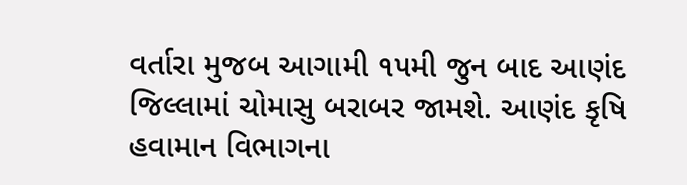વર્તારા મુજબ આગામી ૧૫મી જુન બાદ આણંદ જિલ્લામાં ચોમાસુ બરાબર જામશે. આણંદ કૃષિ હવામાન વિભાગના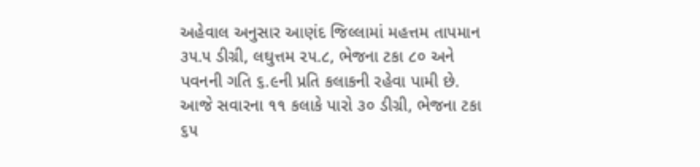અહેવાલ અનુસાર આણંદ જિલ્લામાં મહત્તમ તાપમાન ૩૫.૫ ડીગ્રી, લઘુત્તમ ૨૫.૮, ભેજના ટકા ૮૦ અને પવનની ગતિ ૬.૯ની પ્રતિ કલાકની રહેવા પામી છે. આજે સવારના ૧૧ કલાકે પારો ૩૦ ડીગ્રી, ભેજના ટકા ૬૫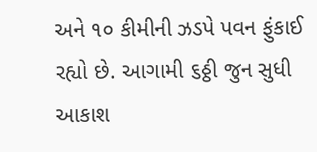અને ૧૦ કીમીની ઝડપે પવન ફુંકાઈ રહ્યો છે. આગામી ૬ઠ્ઠી જુન સુધી આકાશ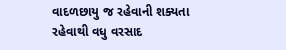વાદળછાયુ જ રહેવાની શક્યતા રહેવાથી વધુ વરસાદ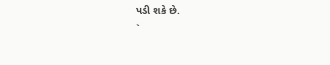પડી શકે છે.
`